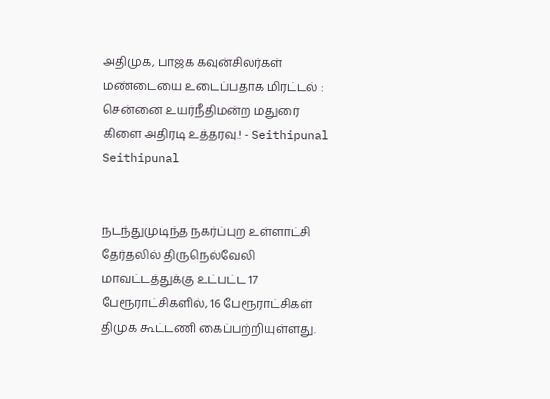அதிமுக, பாஜக கவுன்சிலர்கள் மண்டையை உடைப்பதாக மிரட்டல் : சென்னை உயர்நீதிமன்ற மதுரை கிளை அதிரடி உத்தரவு.! - Seithipunal
Seithipunal


நடந்துமுடிந்த நகர்ப்புற உள்ளாட்சி தேர்தலில் திருநெல்வேலி மாவட்டத்துக்கு உட்பட்ட 17 பேரூராட்சிகளில், 16 பேரூராட்சிகள் திமுக கூட்டணி கைப்பற்றியுள்ளது.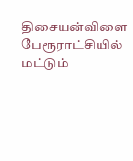திசையன்விளை பேரூராட்சியில் மட்டும்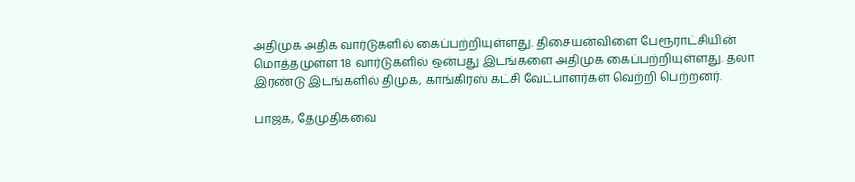அதிமுக அதிக வார்டுகளில் கைப்பற்றியுள்ளது. திசையன்விளை பேரூராட்சியின் மொத்தமுள்ள 18 வார்டுகளில் ஒன்பது இடங்களை அதிமுக கைப்பற்றியுள்ளது. தலா இரண்டு இடங்களில் திமுக, காங்கிரஸ் கட்சி வேட்பாளர்கள் வெற்றி பெற்றனர்.

பாஜக, தேமுதிகவை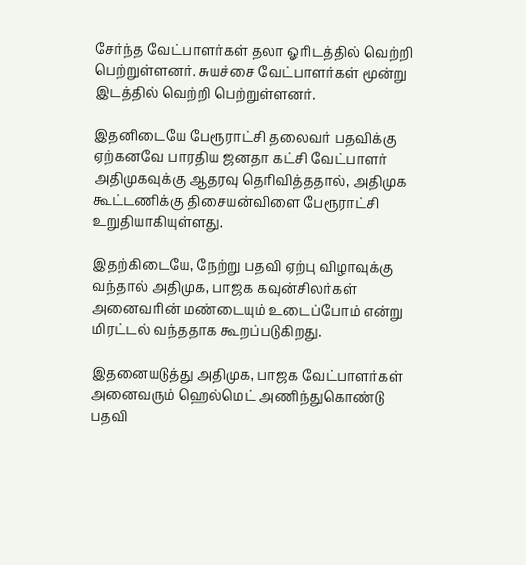சேர்ந்த வேட்பாளர்கள் தலா ஓரிடத்தில் வெற்றி பெற்றுள்ளனர். சுயச்சை வேட்பாளர்கள் மூன்று இடத்தில் வெற்றி பெற்றுள்ளனர்.

இதனிடையே பேரூராட்சி தலைவர் பதவிக்கு ஏற்கனவே பாரதிய ஜனதா கட்சி வேட்பாளர் அதிமுகவுக்கு ஆதரவு தெரிவித்ததால், அதிமுக கூட்டணிக்கு திசையன்விளை பேரூராட்சி உறுதியாகியுள்ளது.

இதற்கிடையே, நேற்று பதவி ஏற்பு விழாவுக்கு வந்தால் அதிமுக, பாஜக கவுன்சிலர்கள் அனைவரின் மண்டையும் உடைப்போம் என்று மிரட்டல் வந்ததாக கூறப்படுகிறது.

இதனையடுத்து அதிமுக, பாஜக வேட்பாளர்கள் அனைவரும் ஹெல்மெட் அணிந்துகொண்டு பதவி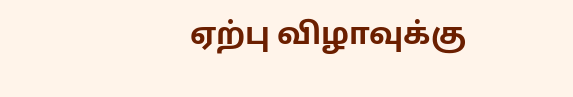ஏற்பு விழாவுக்கு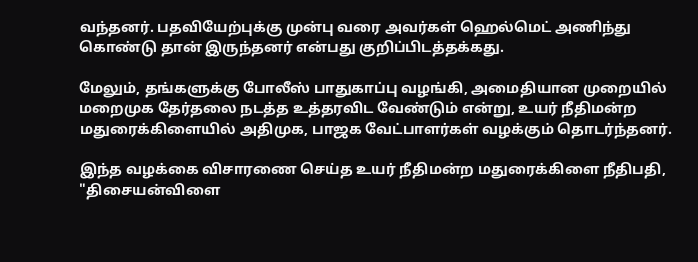வந்தனர். பதவியேற்புக்கு முன்பு வரை அவர்கள் ஹெல்மெட் அணிந்து கொண்டு தான் இருந்தனர் என்பது குறிப்பிடத்தக்கது.

மேலும், தங்களுக்கு போலீஸ் பாதுகாப்பு வழங்கி, அமைதியான முறையில் மறைமுக தேர்தலை நடத்த உத்தரவிட வேண்டும் என்று, உயர் நீதிமன்ற மதுரைக்கிளையில் அதிமுக, பாஜக வேட்பாளர்கள் வழக்கும் தொடர்ந்தனர்.

இந்த வழக்கை விசாரணை செய்த உயர் நீதிமன்ற மதுரைக்கிளை நீதிபதி, "திசையன்விளை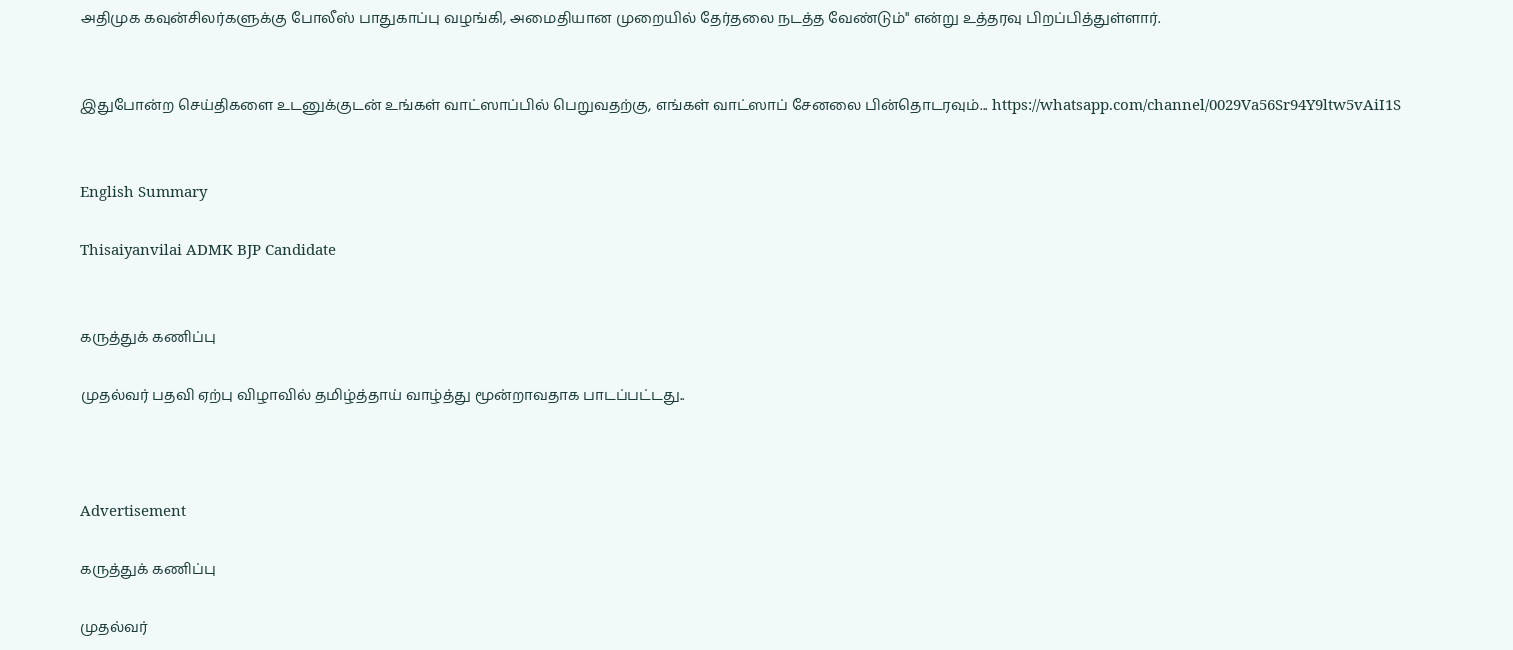அதிமுக கவுன்சிலர்களுக்கு போலீஸ் பாதுகாப்பு வழங்கி, அமைதியான முறையில் தேர்தலை நடத்த வேண்டும்" என்று உத்தரவு பிறப்பித்துள்ளார்.


இதுபோன்ற செய்திகளை உடனுக்குடன் உங்கள் வாட்ஸாப்பில் பெறுவதற்கு, எங்கள் வாட்ஸாப் சேனலை பின்தொடரவும்... https://whatsapp.com/channel/0029Va56Sr94Y9ltw5vAiI1S


English Summary

Thisaiyanvilai ADMK BJP Candidate


கருத்துக் கணிப்பு

முதல்வர் பதவி ஏற்பு விழாவில் தமிழ்த்தாய் வாழ்த்து மூன்றாவதாக பாடப்பட்டது..



Advertisement

கருத்துக் கணிப்பு

முதல்வர்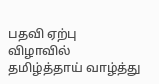பதவி ஏற்பு விழாவில் தமிழ்த்தாய் வாழ்த்து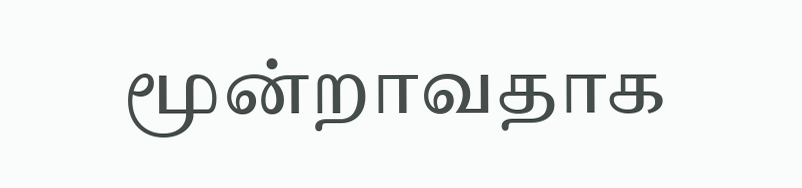மூன்றாவதாக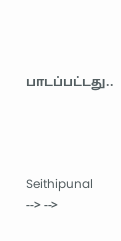பாடப்பட்டது..




Seithipunal
--> -->